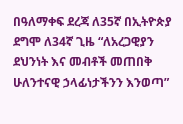በዓለማቀፍ ደረጃ ለ35ኛ በኢትዮጵያ ደግሞ ለ34ኛ ጊዜ “ለአረጋዊያን ደህንነት እና መብቶች መጠበቅ ሁለንተናዊ ኃላፊነታችንን እንወጣ”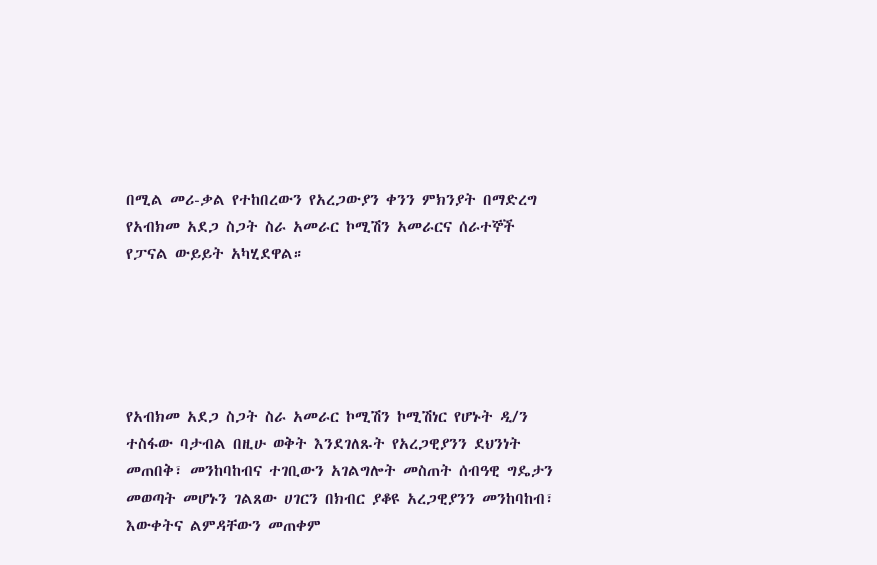በሚል መሪ-ቃል የተከበረውን የአረጋውያን ቀንን ምክንያት በማድረግ የአብክመ አደጋ ስጋት ስራ አመራር ኮሚሽን አመራርና ሰራተኞች የፓናል ውይይት አካሂደዋል።





የአብክመ አደጋ ስጋት ስራ አመራር ኮሚሽን ኮሚሽነር የሆኑት ዲ/ን ተስፋው ባታብል በዚሁ ወቅት እንደገለጹት የአረጋዊያንን ደህንነት መጠበቅ፣ መንከባከብና ተገቢውን አገልግሎት መስጠት ሰብዓዊ ግዴታን መወጣት መሆኑን ገልጸው ሀገርን በክብር ያቆዩ አረጋዊያንን መንከባከብ፣ እውቀትና ልምዳቸውን መጠቀም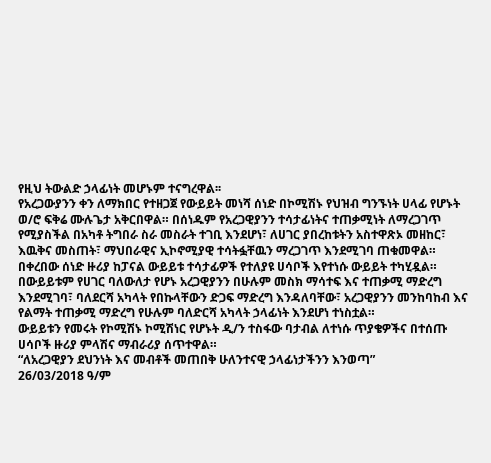የዚህ ትውልድ ኃላፊነት መሆኑም ተናግረዋል፡፡
የአረጋውያንን ቀን ለማክበር የተዘጋጀ የውይይት መነሻ ሰነድ በኮሚሽኑ የህዝብ ግንኙነት ሀላፊ የሆኑት ወ/ሮ ፍቅሬ ሙሉጌታ አቅርበዋል። በሰነዱም የአረጋዊያንን ተሳታፊነትና ተጠቃሚነት ለማረጋገጥ የሚያስችል በአካቶ ትግበራ ስራ መስራት ተገቢ እንደሆነ፣ ለሀገር ያበረከቱትን አስተዋጽኦ መዘከር፣ እዉቅና መስጠት፣ ማህበራዊና ኢኮኖሚያዊ ተሳትፏቸዉን ማረጋገጥ እንደሚገባ ጠቁመዋል።
በቀረበው ሰነድ ዙሪያ ከፓናል ውይይቱ ተሳታፊዎች የተለያዩ ሀሳቦች እየተነሱ ውይይት ተካሂዷል። በውይይቱም የሀገር ባለውለታ የሆኑ አረጋዊያንን በሁሉም መስክ ማሳተፍ እና ተጠቃሚ ማድረግ እንደሚገባ፣ ባለደርሻ አካላት የበኩላቸውን ድጋፍ ማድረግ እንዳለባቸው፣ አረጋዊያንን መንከባከብ እና የልማት ተጠቃሚ ማድረግ የሁሉም ባለድርሻ አካላት ኃላፊነት እንደሆነ ተነስቷል።
ውይይቱን የመሩት የኮሚሽኑ ኮሚሽነር የሆኑት ዲ/ን ተስፋው ባታብል ለተነሱ ጥያቄዎችና በተሰጡ ሀሳቦች ዙሪያ ምላሽና ማብራሪያ ሰጥተዋል።
“ለአረጋዊያን ደህንነት እና መብቶች መጠበቅ ሁለንተናዊ ኃላፊነታችንን እንወጣ”
26/03/2018 ዓ/ም